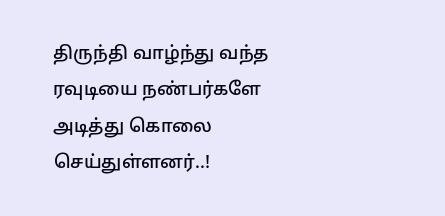திருந்தி வாழ்ந்து வந்த ரவுடியை நண்பர்களே அடித்து கொலை செய்துள்ளனர்..!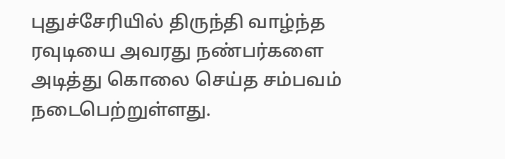புதுச்சேரியில் திருந்தி வாழ்ந்த ரவுடியை அவரது நண்பர்களை அடித்து கொலை செய்த சம்பவம் நடைபெற்றுள்ளது.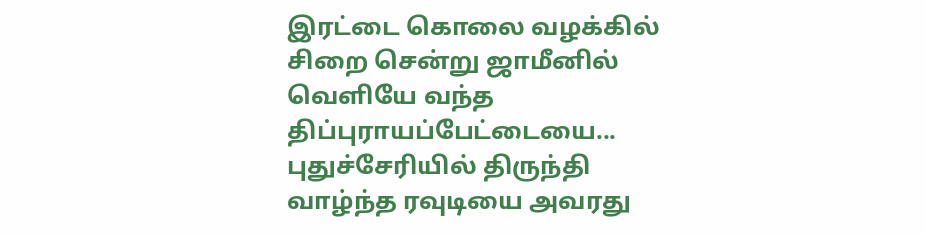இரட்டை கொலை வழக்கில் சிறை சென்று ஜாமீனில் வெளியே வந்த திப்புராயப்பேட்டையை...
புதுச்சேரியில் திருந்தி வாழ்ந்த ரவுடியை அவரது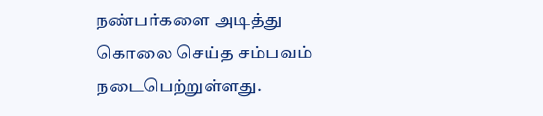நண்பர்களை அடித்து கொலை செய்த சம்பவம் நடைபெற்றுள்ளது.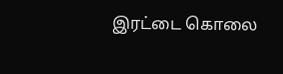இரட்டை கொலை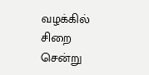வழக்கில் சிறை சென்று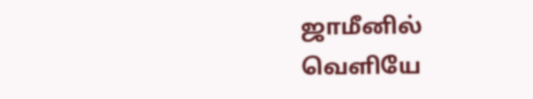ஜாமீனில் வெளியே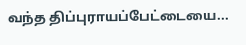வந்த திப்புராயப்பேட்டையை...